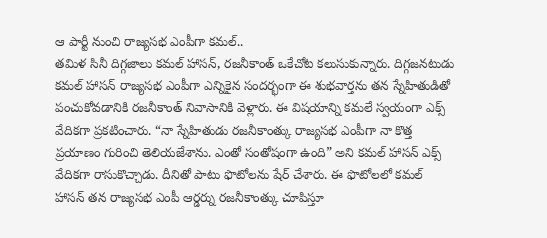ఆ పార్టీ నుంచి రాజ్యసభ ఎంపీగా కమల్..
తమిళ సినీ దిగ్గజాలు కమల్ హాసన్, రజనీకాంత్ ఒకేచోట కలుసుకున్నారు. దిగ్గజనటుడు కమల్ హాసన్ రాజ్యసభ ఎంపీగా ఎన్నికైన సందర్భంగా ఈ శుభవార్తను తన స్నేహితుడితో పంచుకోవడానికి రజనీకాంత్ నివాసానికి వెళ్లారు. ఈ విషయాన్ని కమలే స్వయంగా ఎక్స్ వేదికగా ప్రకటించారు. “నా స్నేహితుడు రజనీకాంత్కు రాజ్యసభ ఎంపీగా నా కొత్త ప్రయాణం గురించి తెలియజేశాను. ఎంతో సంతోషంగా ఉంది” అని కమల్ హాసన్ ఎక్స్ వేదికగా రాసుకొచ్చాడు. దీనితో పాటు ఫొటోలను షేర్ చేశారు. ఈ ఫొటోలలో కమల్ హాసన్ తన రాజ్యసభ ఎంపీ ఆర్డర్ను రజనీకాంత్కు చూపిస్తూ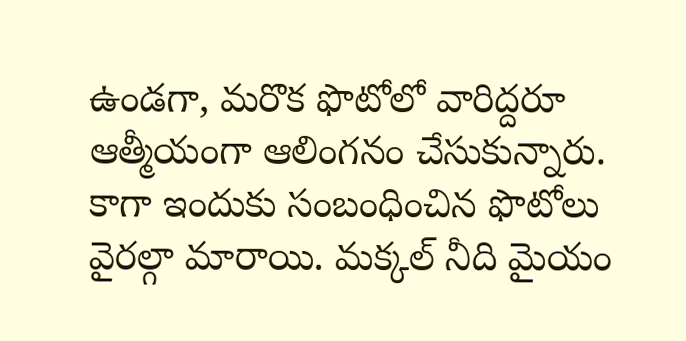ఉండగా, మరొక ఫొటోలో వారిద్దరూ ఆత్మీయంగా ఆలింగనం చేసుకున్నారు. కాగా ఇందుకు సంబంధించిన ఫొటోలు వైరల్గా మారాయి. మక్కల్ నీది మైయం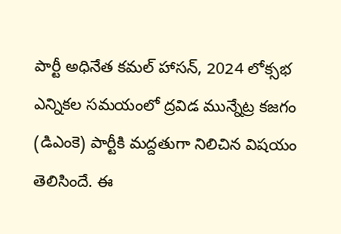పార్టీ అధినేత కమల్ హాసన్, 2024 లోక్సభ ఎన్నికల సమయంలో ద్రవిడ మున్నేట్ర కజగం (డిఎంకె) పార్టీకి మద్దతుగా నిలిచిన విషయం తెలిసిందే. ఈ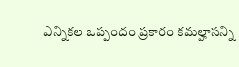ఎన్నికల ఒప్పందం ప్రకారం కమల్హాసన్ని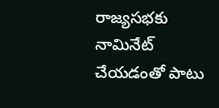రాజ్యసభకు నామినేట్ చేయడంతో పాటు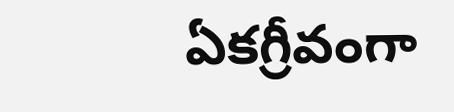ఏకగ్రీవంగా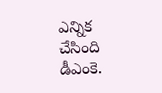ఎన్నిక చేసింది డీఎంకె.